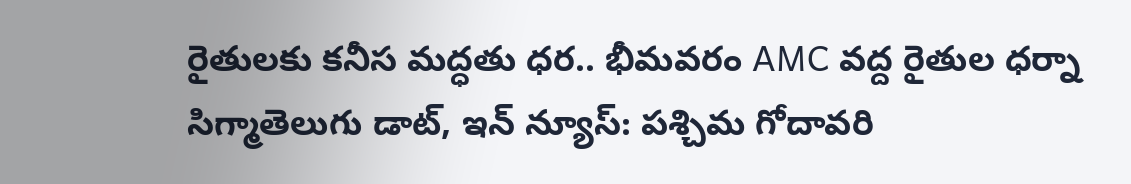రైతులకు కనీస మద్ధతు ధర.. భీమవరం AMC వద్ద రైతుల ధర్నా
సిగ్మాతెలుగు డాట్, ఇన్ న్యూస్: పశ్చిమ గోదావరి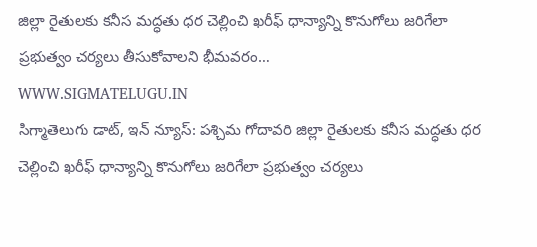జిల్లా రైతులకు కనీస మద్ధతు ధర చెల్లించి ఖరీఫ్ ధాన్యాన్ని కొనుగోలు జరిగేలా ప్రభుత్వం చర్యలు తీసుకోవాలని భీమవరం…
WWW.SIGMATELUGU.IN
సిగ్మాతెలుగు డాట్, ఇన్ న్యూస్: పశ్చిమ గోదావరి జిల్లా రైతులకు కనీస మద్ధతు ధర చెల్లించి ఖరీఫ్ ధాన్యాన్ని కొనుగోలు జరిగేలా ప్రభుత్వం చర్యలు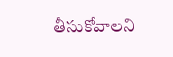తీసుకోవాలని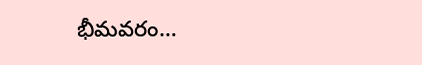భీమవరం…